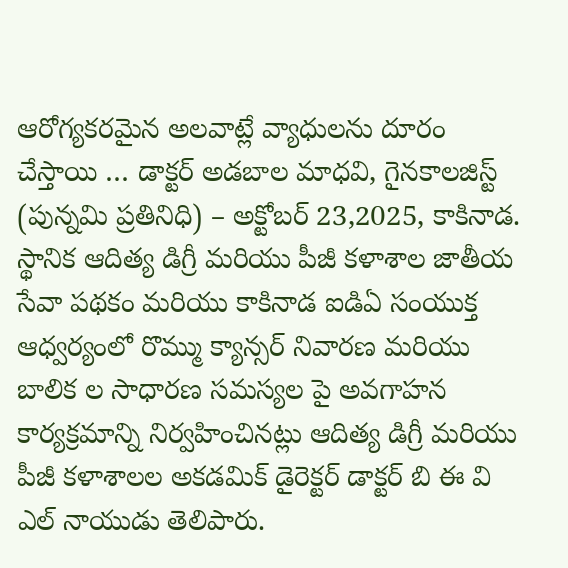ఆరోగ్యకరమైన అలవాట్లే వ్యాధులను దూరం చేస్తాయి … డాక్టర్ అడబాల మాధవి, గైనకాలజిస్ట్
(పున్నమి ప్రతినిధి) – అక్టోబర్ 23,2025, కాకినాడ.
స్థానిక ఆదిత్య డిగ్రీ మరియు పీజీ కళాశాల జాతీయ సేవా పథకం మరియు కాకినాడ ఐడిఏ సంయుక్త ఆధ్వర్యంలో రొమ్ము క్యాన్సర్ నివారణ మరియు బాలిక ల సాధారణ సమస్యల పై అవగాహన కార్యక్రమాన్ని నిర్వహించినట్లు ఆదిత్య డిగ్రీ మరియు పీజీ కళాశాలల అకడమిక్ డైరెక్టర్ డాక్టర్ బి ఈ వి ఎల్ నాయుడు తెలిపారు.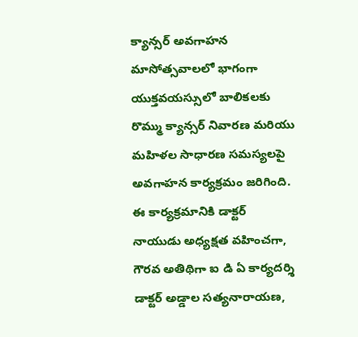క్యాన్సర్ అవగాహన మాసోత్సవాలలో భాగంగా యుక్తవయస్సులో బాలికలకు రొమ్ము క్యాన్సర్ నివారణ మరియు మహిళల సాధారణ సమస్యలపై అవగాహన కార్యక్రమం జరిగింది. ఈ కార్యక్రమానికి డాక్టర్ నాయుడు అధ్యక్షత వహించగా, గౌరవ అతిథిగా ఐ డి ఏ కార్యదర్శి డాక్టర్ అడ్డాల సత్యనారాయణ,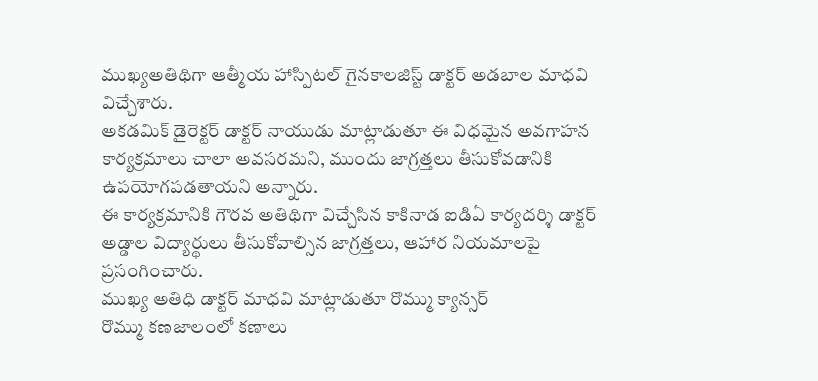ముఖ్యఅతిథిగా ఆత్మీయ హాస్పిటల్ గైనకాలజిస్ట్ డాక్టర్ అడబాల మాధవి విచ్చేశారు.
అకడమిక్ డైరెక్టర్ డాక్టర్ నాయుడు మాట్లాడుతూ ఈ విధమైన అవగాహన కార్యక్రమాలు చాలా అవసరమని, ముందు జాగ్రత్తలు తీసుకోవడానికి ఉపయోగపడతాయని అన్నారు.
ఈ కార్యక్రమానికి గౌరవ అతిథిగా విచ్చేసిన కాకినాడ ఐడిఏ కార్యదర్శి డాక్టర్ అడ్డాల విద్యార్థులు తీసుకోవాల్సిన జాగ్రత్తలు, ఆహార నియమాలపై ప్రసంగించారు.
ముఖ్య అతిధి డాక్టర్ మాధవి మాట్లాడుతూ రొమ్ము క్యాన్సర్
రొమ్ము కణజాలంలో కణాలు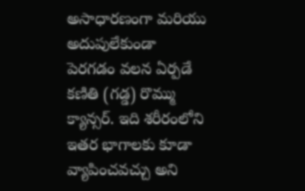అసాధారణంగా మరియు అదుపులేకుండా పెరగడం వలన ఏర్పడే కణితి (గడ్డ) రొమ్ము క్యాన్సర్. ఇది శరీరంలోని ఇతర భాగాలకు కూడా వ్యాపించవచ్చు అని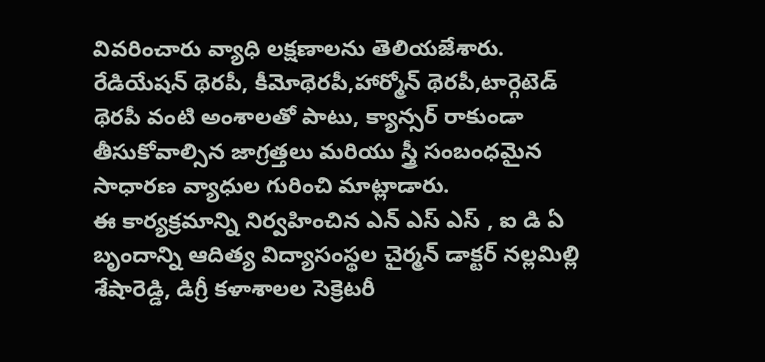వివరించారు వ్యాధి లక్షణాలను తెలియజేశారు. రేడియేషన్ థెరపీ, కీమోథెరపీ,హార్మోన్ థెరపీ,టార్గెటెడ్ థెరపీ వంటి అంశాలతో పాటు, క్యాన్సర్ రాకుండా తీసుకోవాల్సిన జాగ్రత్తలు మరియు స్త్రీ సంబంధమైన సాధారణ వ్యాధుల గురించి మాట్లాడారు.
ఈ కార్యక్రమాన్ని నిర్వహించిన ఎన్ ఎస్ ఎస్ , ఐ డి ఏ బృందాన్ని ఆదిత్య విద్యాసంస్థల చైర్మన్ డాక్టర్ నల్లమిల్లి శేషారెడ్డి, డిగ్రీ కళాశాలల సెక్రెటరీ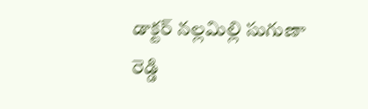డాక్టర్ నల్లమిల్లి సుగుణా రెడ్డి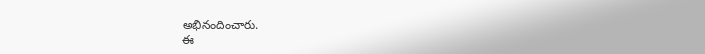అభినందించారు.
ఈ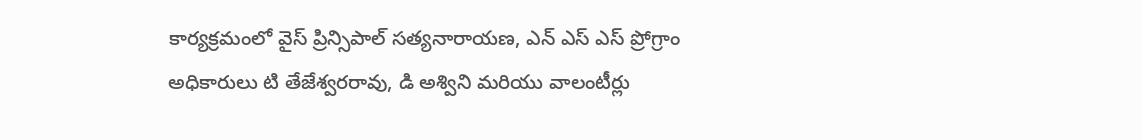కార్యక్రమంలో వైస్ ప్రిన్సిపాల్ సత్యనారాయణ, ఎన్ ఎస్ ఎస్ ప్రోగ్రాం అధికారులు టి తేజేశ్వరరావు, డి అశ్విని మరియు వాలంటీర్లు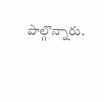పాల్గొన్నారు.